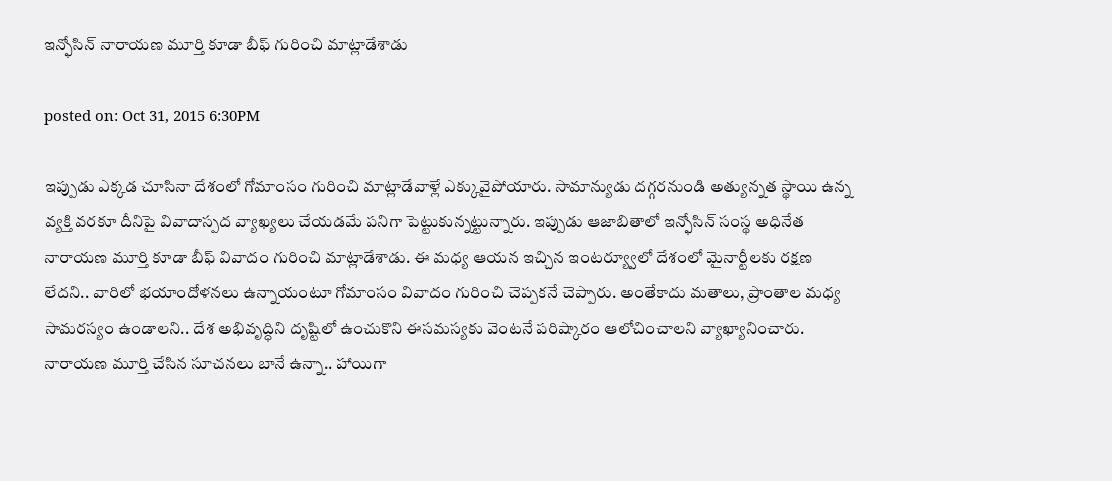ఇన్ఫోసిన్ నారాయణ మూర్తి కూడా బీఫ్ గురించి మాట్లాడేశాడు

posted on: Oct 31, 2015 6:30PM

ఇప్పుడు ఎక్కడ చూసినా దేశంలో గోమాంసం గురించి మాట్లాడేవాళ్లే ఎక్కువైపోయారు. సామాన్యుడు దగ్గరనుండి అత్యున్నత స్థాయి ఉన్న వ్యక్తి వరకూ దీనిపై వివాదాస్పద వ్యాఖ్యలు చేయడమే పనిగా పెట్టుకున్నట్టున్నారు. ఇప్పుడు ఆజాబితాలో ఇన్ఫోసిన్ సంస్థ అధినేత నారాయణ మూర్తి కూడా బీఫ్ వివాదం గురించి మాట్లాడేశాడు. ఈ మధ్య ఆయన ఇచ్చిన ఇంటర్య్వూలో దేశంలో మైనార్టీలకు రక్షణ  లేదని.. వారిలో భయాందోళనలు ఉన్నాయంటూ గోమాంసం వివాదం గురించి చెప్పకనే చెప్పారు. అంతేకాదు మతాలు, ప్రాంతాల మధ్య సామరస్యం ఉండాలని.. దేశ అభివృద్ధిని దృష్టిలో ఉంచుకొని ఈసమస్యకు వెంటనే పరిష్కారం ఆలోచించాలని వ్యాఖ్యానించారు. నారాయణ మూర్తి చేసిన సూచనలు బానే ఉన్నా.. హాయిగా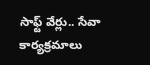సాఫ్ట్ వేర్లు.. సేవా కార్యక్రమాలు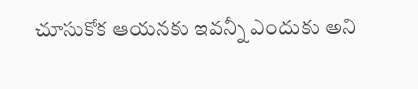చూసుకోక ఆయనకు ఇవన్నీ ఎందుకు అని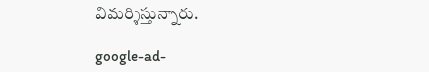విమర్శిస్తున్నారు.

google-ad-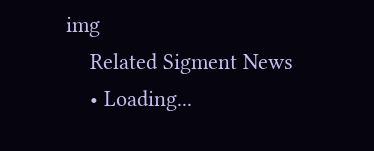img
    Related Sigment News
    • Loading...